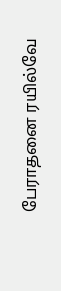பேராதனை ரயில்வே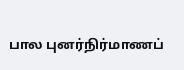பால புனர்நிர்மாணப்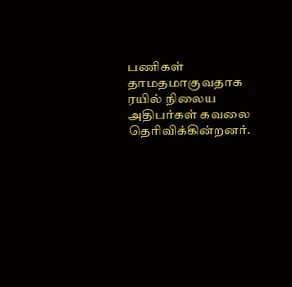பணிகள் தாமதமாகுவதாக ரயில் நிலைய அதிபர்கள் கவலை தெரிவிக்கின்றனர்.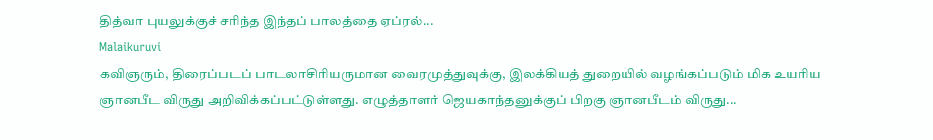தித்வா புயலுக்குச் சரிந்த இந்தப் பாலத்தை ஏப்ரல்...
Malaikuruvi
கவிஞரும், திரைப்படப் பாடலாசிரியருமான வைரமுத்துவுக்கு, இலக்கியத் துறையில் வழங்கப்படும் மிக உயரிய ஞானபீட விருது அறிவிக்கப்பட்டுள்ளது. எழுத்தாளர் ஜெயகாந்தனுக்குப் பிறகு ஞானபீடம் விருது...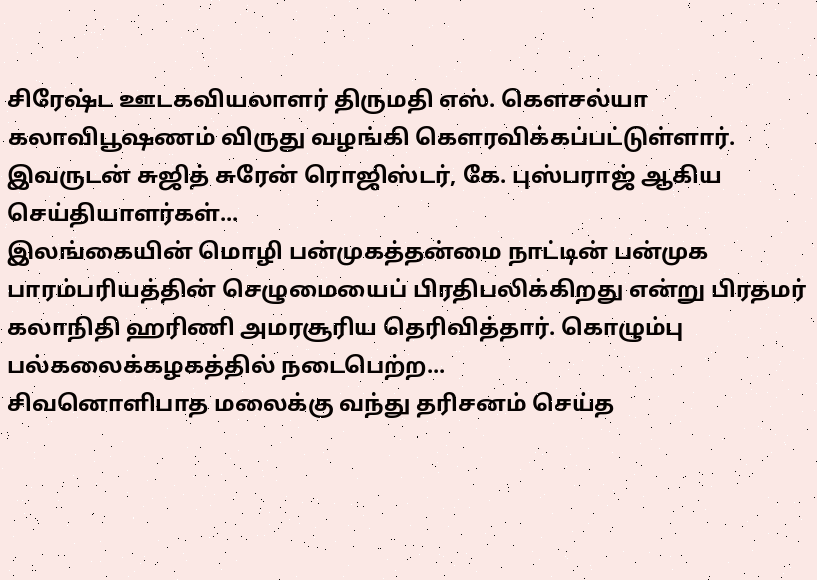சிரேஷ்ட ஊடகவியலாளர் திருமதி எஸ். கௌசல்யா கலாவிபூஷணம் விருது வழங்கி கௌரவிக்கப்பட்டுள்ளார். இவருடன் சுஜித் சுரேன் ரொஜிஸ்டர், கே. புஸ்பராஜ் ஆகிய செய்தியாளர்கள்...
இலங்கையின் மொழி பன்முகத்தன்மை நாட்டின் பன்முக பாரம்பரியத்தின் செழுமையைப் பிரதிபலிக்கிறது என்று பிரதமர் கலாநிதி ஹரிணி அமரசூரிய தெரிவித்தார். கொழும்பு பல்கலைக்கழகத்தில் நடைபெற்ற...
சிவனொளிபாத மலைக்கு வந்து தரிசனம் செய்த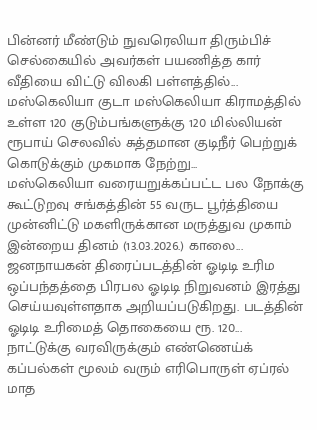பின்னர் மீண்டும் நுவரெலியா திரும்பிச் செல்கையில் அவர்கள் பயணித்த கார் வீதியை விட்டு விலகி பள்ளத்தில்...
மஸ்கெலியா குடா மஸ்கெலியா கிராமத்தில் உள்ள 120 குடும்பங்களுக்கு 120 மில்லியன் ரூபாய் செலவில் சுத்தமான குடிநீர் பெற்றுக் கொடுக்கும் முகமாக நேற்று...
மஸ்கெலியா வரையறுக்கப்பட்ட பல நோக்கு கூட்டுறவு சங்கத்தின் 55 வருட பூர்த்தியை முன்னிட்டு மகளிருக்கான மருத்துவ முகாம் இன்றைய தினம் (13.03.2026.) காலை...
ஜனநாயகன் திரைப்படத்தின் ஓடிடி உரிம ஒப்பந்தத்தை பிரபல ஓடிடி நிறுவனம் இரத்து செய்யவுள்ளதாக அறியப்படுகிறது. படத்தின் ஓடிடி உரிமைத் தொகையை ரூ. 120...
நாட்டுக்கு வரவிருக்கும் எண்ணெய்க் கப்பல்கள் மூலம் வரும் எரிபொருள் ஏப்ரல் மாத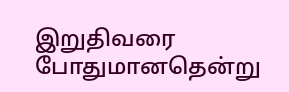இறுதிவரை போதுமானதென்று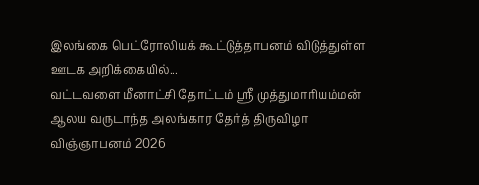இலங்கை பெட்ரோலியக் கூட்டுத்தாபனம் விடுத்துள்ள ஊடக அறிக்கையில்...
வட்டவளை மீனாட்சி தோட்டம் ஸ்ரீ முத்துமாரியம்மன் ஆலய வருடாந்த அலங்கார தேர்த் திருவிழா விஞ்ஞாபனம் 2026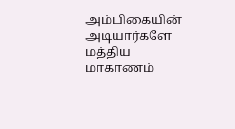அம்பிகையின் அடியார்களே மத்திய மாகாணம்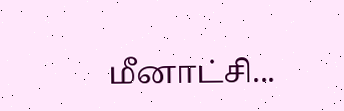மீனாட்சி...